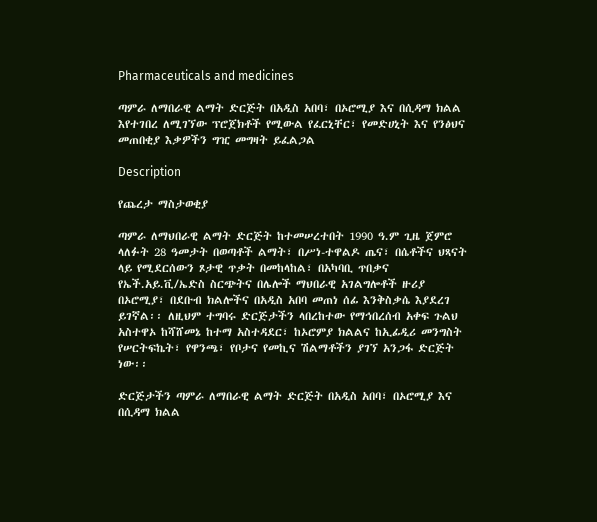Pharmaceuticals and medicines

ጣምራ ለማበራዊ ልማት ድርጅት በአዲስ አበባ፣ በኦሮሚያ እና በሲዳማ ክልል እየተገበረ ለሚገኘው ፕሮጀክቶች የሚውል የፈርኒቸር፣ የመድሀኒት እና የንፅህና መጠበቂያ እቃዎችን ግዢ መግዛት ይፈልጋል

Description

የጨረታ ማስታወቂያ

ጣምራ ለማህበራዊ ልማት ድርጅት ከተመሠረተበት 1990 ዓ.ም ጊዜ ጀምሮ ላለፉት 28 ዓመታት በወጣቶች ልማት፣ በሥነ-ተዋልዶ ጤና፣ በሴቶችና ህጻናት ላይ የሚደርሰውን ጾታዊ ጥቃት በመከላከል፣ በአካባቢ ጥበቃና የኤች.አይ.ቪ/ኤድስ ስርጭትና በሌሎች ማህበራዊ አገልግሎቶች ዙሪያ በኦሮሚያ፣ በደቡብ ክልሎችና በአዲስ አበባ መጠነ ሰፊ እንቅስቃሴ እያደረገ ይገኛል፡፡ ለዚህም ተግባሩ ድርጅታችን ላበረከተው የማኅበረሰብ አቀፍ ጉልህ አስተዋኦ ከሻሸመኔ ከተማ አስተዳደር፣ ከኦሮምያ ክልልና ከኢፊዲሪ መንግስት የሠርትፍኬት፣ የዋንጫ፣ የቦታና የመኪና ሽልማቶችን ያገኘ አንጋፋ ድርጅት ነው፡፡

ድርጅታችን ጣምራ ለማበራዊ ልማት ድርጅት በአዲስ አበባ፣ በኦሮሚያ እና በሲዳማ ክልል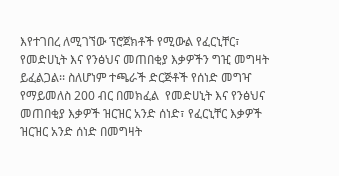እየተገበረ ለሚገኘው ፕሮጀክቶች የሚውል የፈርኒቸር፣ የመድሀኒት እና የንፅህና መጠበቂያ እቃዎችን ግዢ መግዛት ይፈልጋል፡፡ ስለሆነም ተጫራች ድርጅቶች የሰነድ መግዣ የማይመለስ 200 ብር በመክፈል  የመድሀኒት እና የንፅህና መጠበቂያ እቃዎች ዝርዝር አንድ ሰነድ፣ የፈርኒቸር እቃዎች ዝርዝር አንድ ሰነድ በመግዛት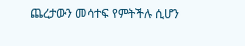ጨረታውን መሳተፍ የምትችሉ ሲሆን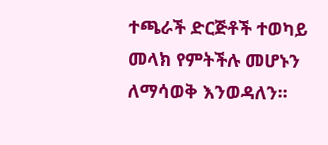ተጫራች ድርጅቶች ተወካይ መላክ የምትችሉ መሆኑን ለማሳወቅ እንወዳለን፡፡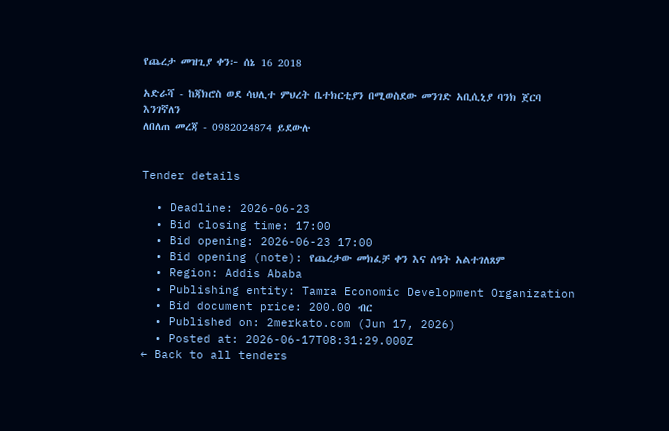የጨረታ መዝጊያ ቀን፦ ሰኔ 16 2018

አድራሻ - ከጃክሮስ ወደ ሳህሊተ ምህረት ቤተክርቲያን በሚወስደው መንገድ አቢሲኒያ ባንክ ጀርባ እንገኛለን
ለበለጠ መረጃ - 0982024874 ይደውሉ


Tender details

  • Deadline: 2026-06-23
  • Bid closing time: 17:00
  • Bid opening: 2026-06-23 17:00
  • Bid opening (note): የጨረታው መክፈቻ ቀን እና ሰዓት አልተገለጸም
  • Region: Addis Ababa
  • Publishing entity: Tamra Economic Development Organization
  • Bid document price: 200.00 ብር
  • Published on: 2merkato.com (Jun 17, 2026)
  • Posted at: 2026-06-17T08:31:29.000Z
← Back to all tenders